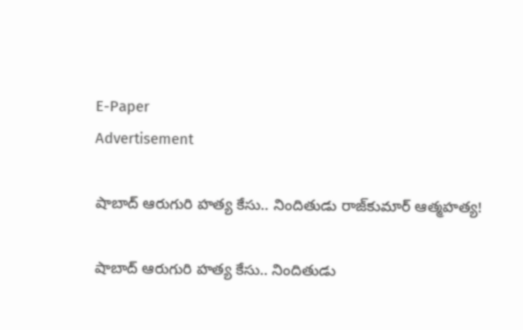E-Paper
Advertisement

షాబాద్ ఆరుగురి హత్య కేసు.. నిందితుడు రాజ్‌కుమార్ ఆత్మహత్య!

షాబాద్ ఆరుగురి హత్య కేసు.. నిందితుడు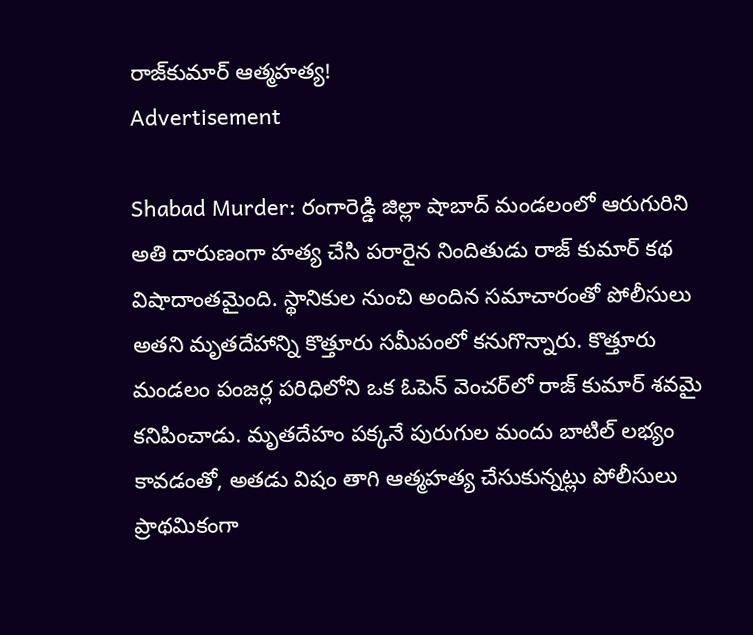రాజ్‌కుమార్ ఆత్మహత్య!
Advertisement

Shabad Murder: రంగారెడ్డి జిల్లా షాబాద్ మండలంలో ఆరుగురిని అతి దారుణంగా హత్య చేసి పరారైన నిందితుడు రాజ్ కుమార్ కథ విషాదాంతమైంది. స్థానికుల నుంచి అందిన సమాచారంతో పోలీసులు అతని మృతదేహాన్ని కొత్తూరు సమీపంలో కనుగొన్నారు. కొత్తూరు మండలం పంజర్ల పరిధిలోని ఒక ఓపెన్ వెంచర్‌లో రాజ్ కుమార్ శవమై కనిపించాడు. మృతదేహం పక్కనే పురుగుల మందు బాటిల్ లభ్యం కావడంతో, అతడు విషం తాగి ఆత్మహత్య చేసుకున్నట్లు పోలీసులు ప్రాథమికంగా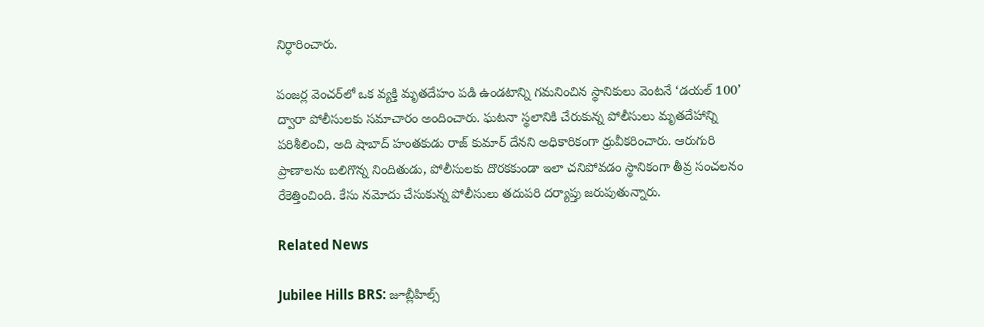నిర్ధారించారు.

పంజర్ల వెంచర్‌లో ఒక వ్యక్తి మృతదేహం పడి ఉండటాన్ని గమనించిన స్థానికులు వెంటనే ‘డయల్ 100’ ద్వారా పోలీసులకు సమాచారం అందించారు. ఘటనా స్థలానికి చేరుకున్న పోలీసులు మృతదేహాన్ని పరిశీలించి, అది షాబాద్ హంతకుడు రాజ్ కుమార్ దేనని అధికారికంగా ధ్రువీకరించారు. ఆరుగురి ప్రాణాలను బలిగొన్న నిందితుడు, పోలీసులకు దొరకకుండా ఇలా చనిపోవడం స్థానికంగా తీవ్ర సంచలనం రేకెత్తించింది. కేసు నమోదు చేసుకున్న పోలీసులు తదుపరి దర్యాప్తు జరుపుతున్నారు.

Related News

Jubilee Hills BRS: జూబ్లీహిల్స్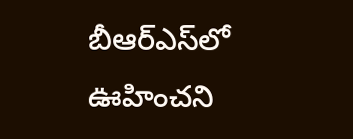బీఆర్‌ఎస్‌లో ఊహించని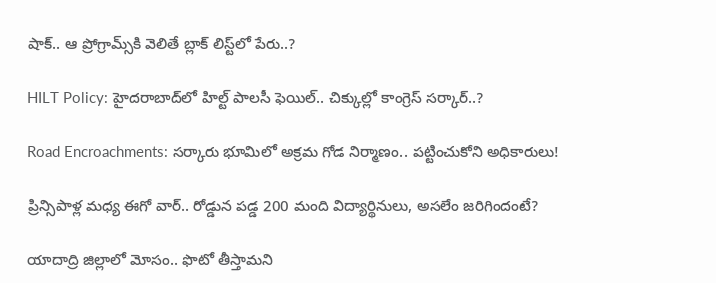షాక్.. ఆ ప్రోగ్రామ్స్‌కి వెలితే బ్లాక్ లిస్ట్‌లో పేరు..?

HILT Policy: హైదరాబాద్‌లో హిల్ట్ పాలసీ ఫెయిల్.. చిక్కుల్లో కాంగ్రెస్ సర్కార్..?

Road Encroachments: సర్కారు భూమిలో అక్రమ గోడ నిర్మాణం.. పట్టించుకోని అధికారులు!

ప్రిన్సిపాళ్ల మధ్య ఈగో వార్.. రోడ్డున పడ్డ 200 మంది విద్యార్థినులు, అసలేం జరిగిందంటే?

యాదాద్రి జిల్లాలో మోసం.. ఫొటో తీస్తామని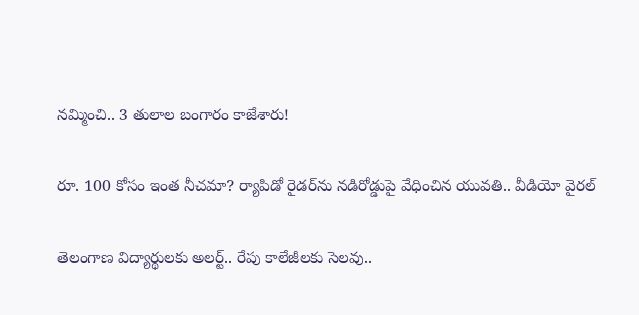నమ్మించి.. 3 తులాల బంగారం కాజేశారు!

రూ. 100 కోసం ఇంత నీచమా? ర్యాపిడో రైడర్‌ను నడిరోడ్డుపై వేధించిన యువతి.. వీడియో వైరల్

తెలంగాణ విద్యార్థులకు అలర్ట్.. రేపు కాలేజీలకు సెలవు..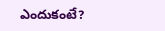ఎందుకంటే?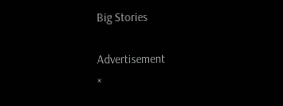Big Stories

Advertisement
×